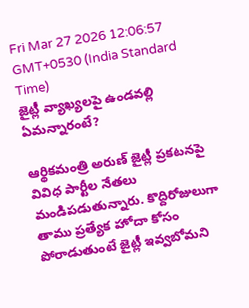Fri Mar 27 2026 12:06:57 GMT+0530 (India Standard Time)
జైట్లీ వ్యాఖ్యలపై ఉండవల్లి ఏమన్నారంటే?

ఆర్థికమంత్రి అరుణ్ జైట్లీ ప్రకటనపై వివిధ పార్టీల నేతలు మండిపడుతున్నారు. కొద్దిరోజులుగా తాము ప్రత్యేక హోదా కోసం పోరాడుతుంటే జైట్లీ ఇవ్వబోమని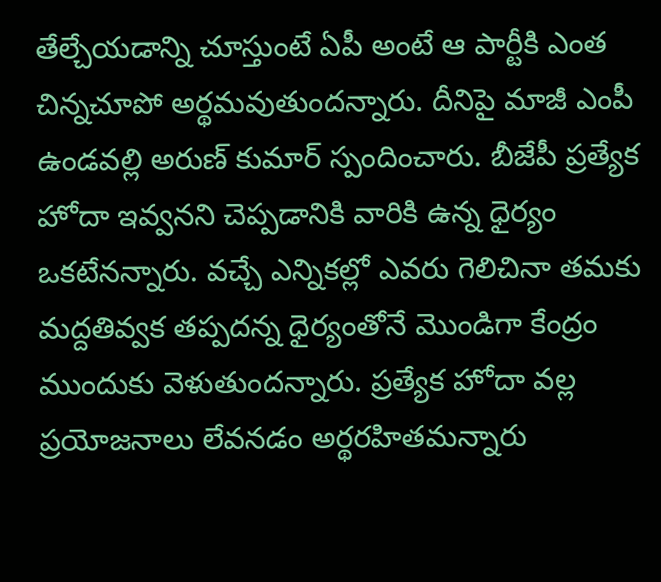తేల్చేయడాన్ని చూస్తుంటే ఏపీ అంటే ఆ పార్టీకి ఎంత చిన్నచూపో అర్థమవుతుందన్నారు. దీనిపై మాజీ ఎంపీ ఉండవల్లి అరుణ్ కుమార్ స్పందించారు. బీజేపీ ప్రత్యేక హోదా ఇవ్వనని చెప్పడానికి వారికి ఉన్న ధైర్యం ఒకటేనన్నారు. వచ్చే ఎన్నికల్లో ఎవరు గెలిచినా తమకు మద్దతివ్వక తప్పదన్న ధైర్యంతోనే మొండిగా కేంద్రం ముందుకు వెళుతుందన్నారు. ప్రత్యేక హోదా వల్ల ప్రయోజనాలు లేవనడం అర్థరహితమన్నారు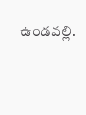ఉండవల్లి.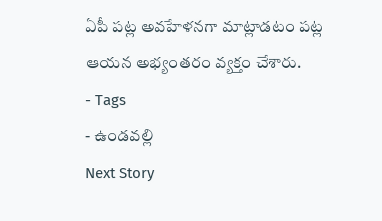ఏపీ పట్ల అవహేళనగా మాట్లాడటం పట్ల ఆయన అభ్యంతరం వ్యక్తం చేశారు.
- Tags
- ఉండవల్లి
Next Story